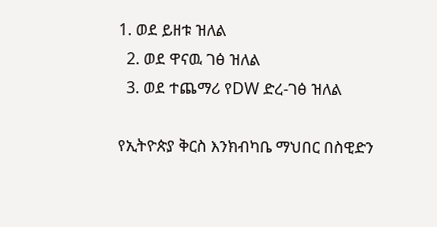1. ወደ ይዘቱ ዝለል
  2. ወደ ዋናዉ ገፅ ዝለል
  3. ወደ ተጨማሪ የDW ድረ-ገፅ ዝለል

የኢትዮጵያ ቅርስ እንክብካቤ ማህበር በስዊድን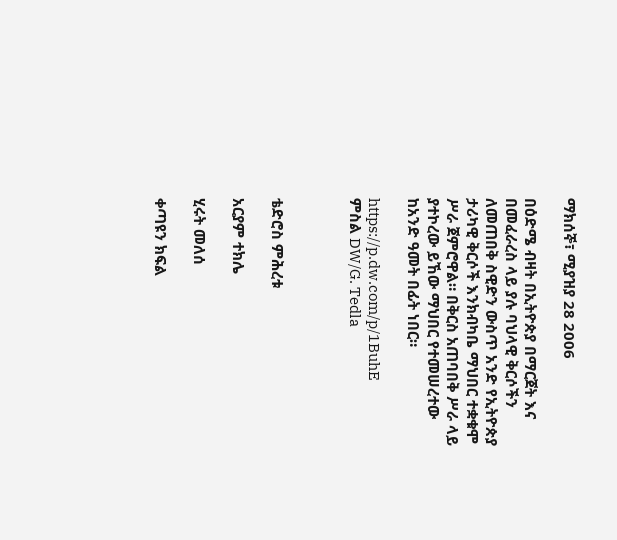ማክሰኞ፣ ሚያዝያ 28 2006

በዕድሜ ብዛት በኢትዮጵያ በማርጀት እና በመፈራረስ ላይ ያሉ ባህላዊ ቅርሶችን ለመጠበቅ ስዊድን ውስጥ አንድ የኢትዮጵያ ታሪካዊ ቅርሶች እንክብካቤ ማህበር ተቋቁሞ ሥራ ጀምሮዋል። በቅርስ አጠባበቅ ሥራ ላይ ያተኮረው ይኸው ማህበር የተመሠረተው ከአንድ ዓመት በፊት ነበር።

https://p.dw.com/p/1BuhE
ምስል DW/G. Tedla



ቴድሮስ ምሕረቱ

አርያም ተክሌ

ሂሩት መለሰ

ቀጣዩን ክፍል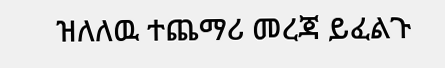ዝለለዉ ተጨማሪ መረጃ ይፈልጉ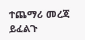ተጨማሪ መረጃ ይፈልጉ